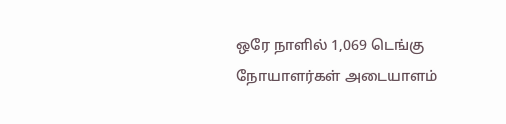ஒரே நாளில் 1,069 டெங்கு நோயாளர்கள் அடையாளம்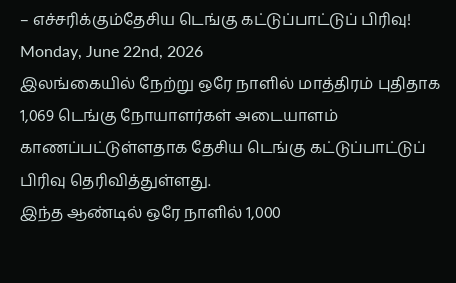– எச்சரிக்கும்தேசிய டெங்கு கட்டுப்பாட்டுப் பிரிவு!
Monday, June 22nd, 2026
இலங்கையில் நேற்று ஒரே நாளில் மாத்திரம் புதிதாக 1,069 டெங்கு நோயாளர்கள் அடையாளம் காணப்பட்டுள்ளதாக தேசிய டெங்கு கட்டுப்பாட்டுப் பிரிவு தெரிவித்துள்ளது.
இந்த ஆண்டில் ஒரே நாளில் 1,000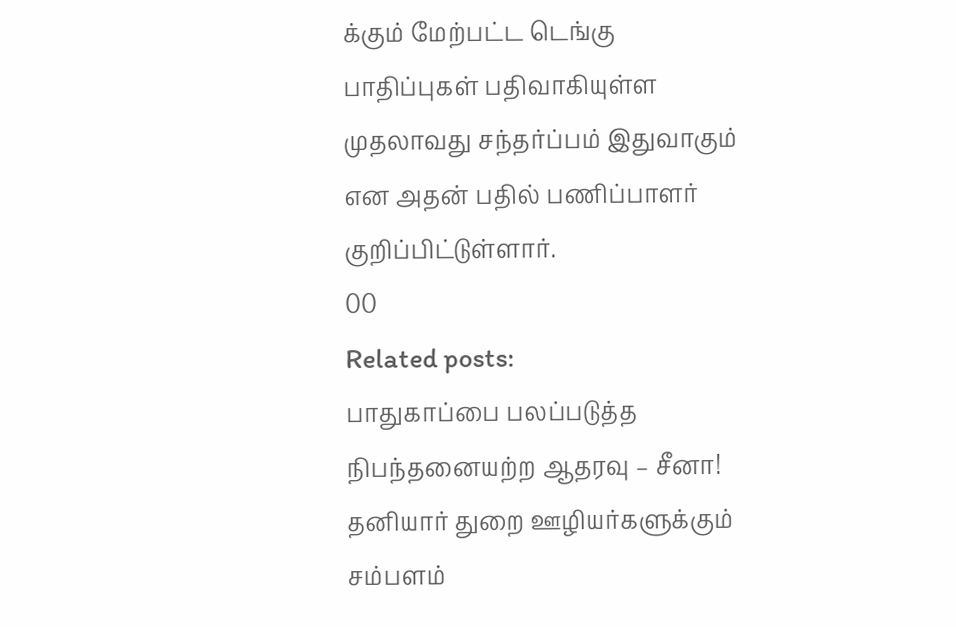க்கும் மேற்பட்ட டெங்கு பாதிப்புகள் பதிவாகியுள்ள முதலாவது சந்தர்ப்பம் இதுவாகும் என அதன் பதில் பணிப்பாளர் குறிப்பிட்டுள்ளார்.
00
Related posts:
பாதுகாப்பை பலப்படுத்த நிபந்தனையற்ற ஆதரவு – சீனா!
தனியார் துறை ஊழியர்களுக்கும் சம்பளம்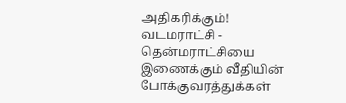அதிகரிக்கும்!
வடமராட்சி - தென்மராட்சியை இணைக்கும் வீதியின் போக்குவரத்துக்கள்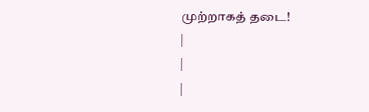முற்றாகத் தடை!
|
|
|